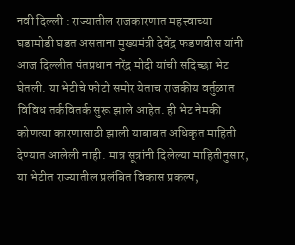नवी दिल्ली : राज्यातील राजकारणात महत्त्वाच्या घडामोडी घडत असताना मुख्यमंत्री देवेंद्र फडणवीस यांनी आज दिल्लीत पंतप्रधान नरेंद्र मोदी यांची सदिच्छा भेट घेतली. या भेटीचे फोटो समोर येताच राजकीय वर्तुळात विविध तर्कवितर्क सुरू झाले आहेत. ही भेट नेमकी कोणत्या कारणासाठी झाली याबाबत अधिकृत माहिती देण्यात आलेली नाही. मात्र सूत्रांनी दिलेल्या माहितीनुसार, या भेटीत राज्यातील प्रलंबित विकास प्रकल्प,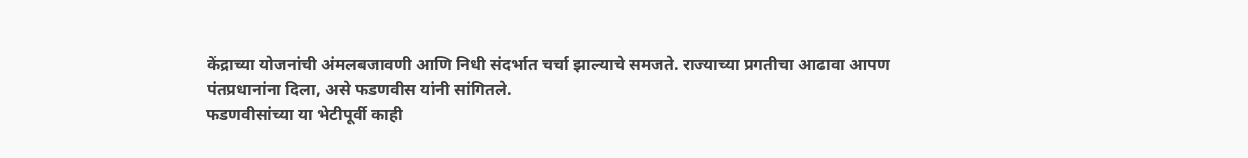केंद्राच्या योजनांची अंमलबजावणी आणि निधी संदर्भात चर्चा झाल्याचे समजते. राज्याच्या प्रगतीचा आढावा आपण पंतप्रधानांना दिला, असे फडणवीस यांनी सांगितले.
फडणवीसांच्या या भेटीपूर्वी काही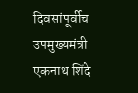दिवसांपूर्वीच उपमुख्यमंत्री एकनाथ शिंदे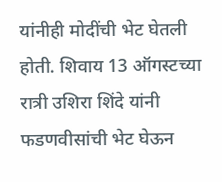यांनीही मोदींची भेट घेतली होती. शिवाय 13 ऑगस्टच्या रात्री उशिरा शिंदे यांनी फडणवीसांची भेट घेऊन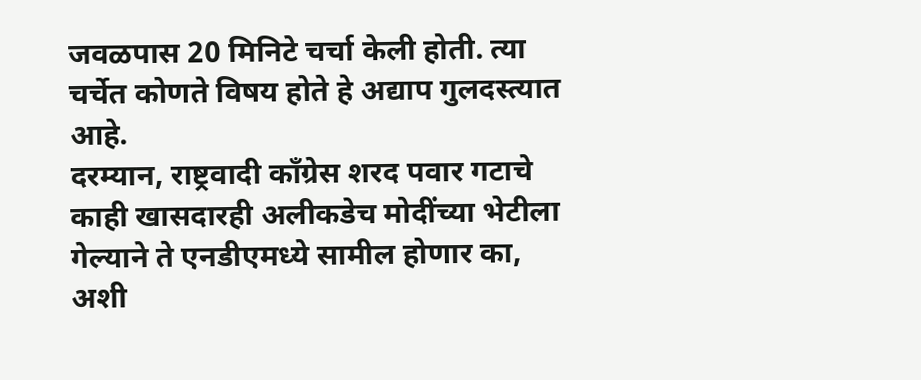जवळपास 20 मिनिटे चर्चा केली होती. त्या चर्चेत कोणते विषय होते हे अद्याप गुलदस्त्यात आहे.
दरम्यान, राष्ट्रवादी काँग्रेस शरद पवार गटाचे काही खासदारही अलीकडेच मोदींच्या भेटीला गेल्याने ते एनडीएमध्ये सामील होणार का, अशी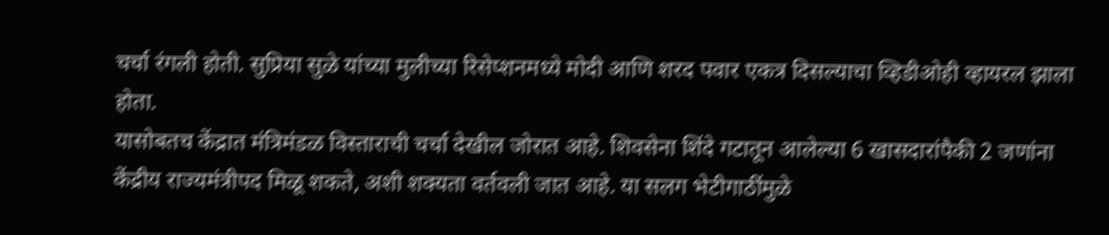चर्चा रंगली होती. सुप्रिया सुळे यांच्या मुलीच्या रिसेप्शनमध्ये मोदी आणि शरद पवार एकत्र दिसल्याचा व्हिडीओही व्हायरल झाला होता.
यासोबतच केंद्रात मंत्रिमंडळ विस्ताराची चर्चा देखील जोरात आहे. शिवसेना शिंदे गटातून आलेल्या 6 खासदारांपैकी 2 जणांना केंद्रीय राज्यमंत्रीपद मिळू शकते, अशी शक्यता वर्तवली जात आहे. या सलग भेटीगाठींमुळे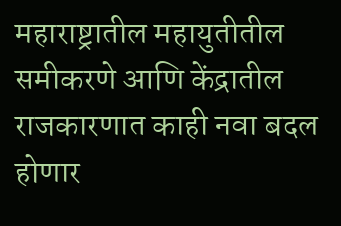महाराष्ट्रातील महायुतीतील समीकरणे आणि केंद्रातील राजकारणात काही नवा बदल होणार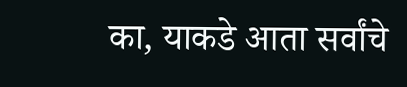का, याकडे आता सर्वांचे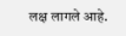लक्ष लागले आहे.